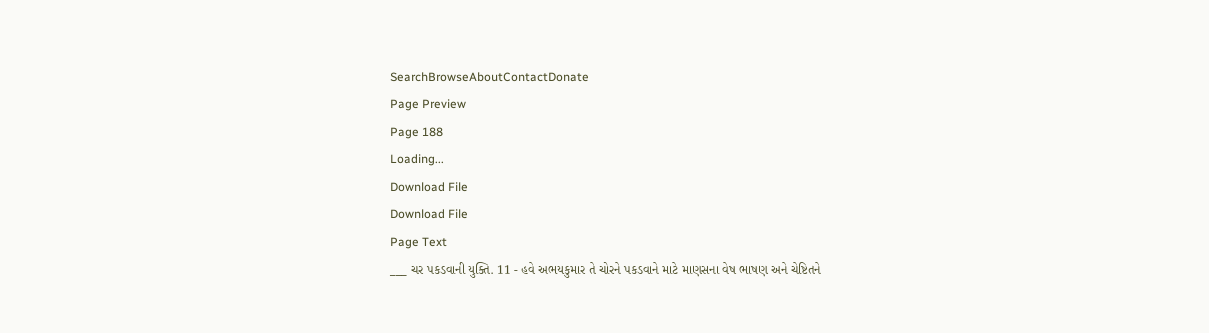SearchBrowseAboutContactDonate
Page Preview
Page 188
Loading...
Download File
Download File
Page Text
___ ચર પકડવાની યુક્તિ. 11 - હવે અભયકુમાર તે ચોરને પકડવાને માટે માણસના વેષ ભાષણ અને ચેષ્ટિતને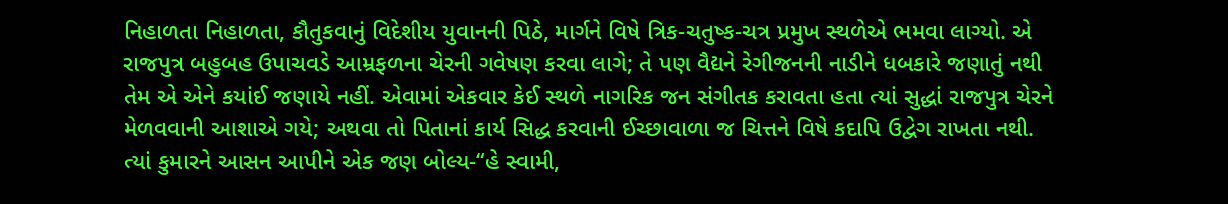નિહાળતા નિહાળતા, કૌતુકવાનું વિદેશીય યુવાનની પિઠે, માર્ગને વિષે ત્રિક-ચતુષ્ક-ચત્ર પ્રમુખ સ્થળેએ ભમવા લાગ્યો. એ રાજપુત્ર બહુબહ ઉપાચવડે આમ્રફળના ચેરની ગવેષણ કરવા લાગે; તે પણ વૈદ્યને રેગીજનની નાડીને ધબકારે જણાતું નથી તેમ એ એને કયાંઈ જણાયે નહીં. એવામાં એકવાર કેઈ સ્થળે નાગરિક જન સંગીતક કરાવતા હતા ત્યાં સુદ્ધાં રાજપુત્ર ચેરને મેળવવાની આશાએ ગયે; અથવા તો પિતાનાં કાર્ય સિદ્ધ કરવાની ઈચ્છાવાળા જ ચિત્તને વિષે કદાપિ ઉદ્વેગ રાખતા નથી. ત્યાં કુમારને આસન આપીને એક જણ બોલ્ય-“હે સ્વામી,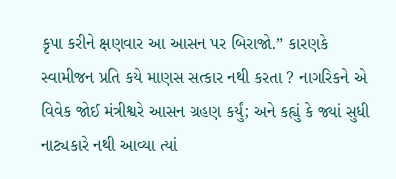કૃપા કરીને ક્ષણવાર આ આસન પર બિરાજો.” કારણકે સ્વામીજન પ્રતિ કયે માણસ સત્કાર નથી કરતા ? નાગરિકને એ વિવેક જોઈ મંત્રીશ્વરે આસન ગ્રહણ કર્યું; અને કહ્યું કે જ્યાં સુધી નાટ્યકારે નથી આવ્યા ત્યાં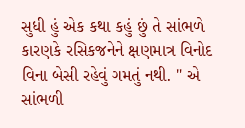સુધી હું એક કથા કહું છું તે સાંભળે કારણકે રસિકજનેને ક્ષણમાત્ર વિનોદ વિના બેસી રહેવું ગમતું નથી. " એ સાંભળી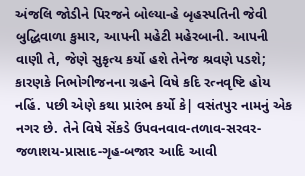અંજલિ જોડીને પિરજને બોલ્યા-હે બૃહસ્પતિની જેવી બુદ્ધિવાળા કુમાર, આપની મહેટી મહેરબાની. આપની વાણી તે, જેણે સુકૃત્ય કર્યો હશે તેનેજ શ્રવણે પડશે; કારણકે નિભોગીજનના ગ્રહને વિષે કદિ રત્નવૃષ્ટિ હોય નહિં. પછી એણે કથા પ્રારંભ કર્યો કે| વસંતપુર નામનું એક નગર છે. તેને વિષે સેંકડે ઉપવનવાવ-તળાવ-સરવર-જળાશય-પ્રાસાદ-ગૃહ-બજાર આદિ આવી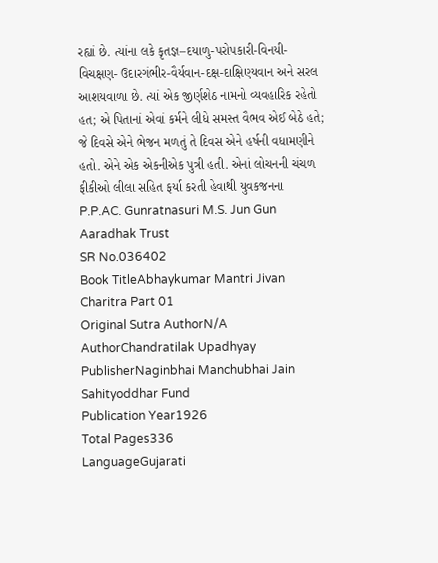રહ્યાં છે. ત્યાંના લકે કૃતજ્ઞ–દયાળુ-પરોપકારી-વિનયી-વિચક્ષણ- ઉદારગંભીર-વૈર્યવાન-દક્ષ-દાક્ષિણ્યવાન અને સરલ આશયવાળા છે. ત્યાં એક જીર્ણશેઠ નામનો વ્યવહારિક રહેતો હત; એ પિતાનાં એવાં કર્મને લીધે સમસ્ત વૈભવ એઈ બેઠે હતે; જે દિવસે એને ભેજન મળતું તે દિવસ એને હર્ષની વધામણીને હતો. એને એક એકનીએક પુત્રી હતી. એનાં લોચનની ચંચળ ફીકીઓ લીલા સહિત ફર્યા કરતી હેવાથી યુવકજનના P.P.AC. Gunratnasuri M.S. Jun Gun Aaradhak Trust
SR No.036402
Book TitleAbhaykumar Mantri Jivan Charitra Part 01
Original Sutra AuthorN/A
AuthorChandratilak Upadhyay
PublisherNaginbhai Manchubhai Jain Sahityoddhar Fund
Publication Year1926
Total Pages336
LanguageGujarati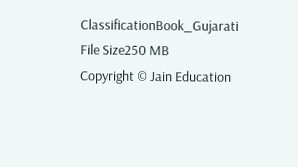ClassificationBook_Gujarati
File Size250 MB
Copyright © Jain Education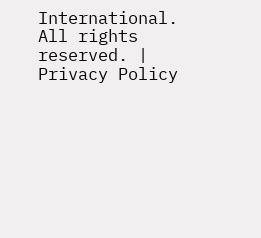International. All rights reserved. | Privacy Policy